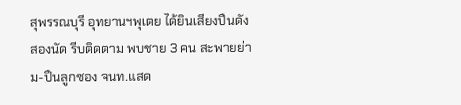สุพรรณบุรี อุทยานฯพุเตย ได้ยินเสียงปืนดังสองนัด รีบติดตาม พบชาย 3 คน สะพายย่าม-ปืนลูกซอง จนท.แสด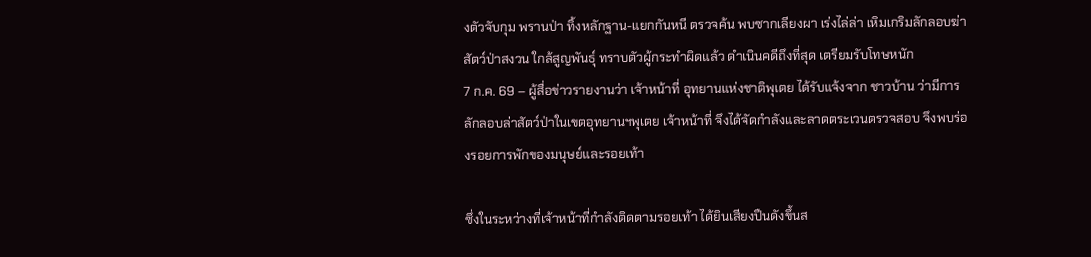งตัวจับกุม พรานป่า ทิ้งหลักฐาน-แยกกันหนี ตรวจค้น พบซากเลียงผา เร่งไล่ล่า เหิมเกริมลักลอบฆ่าสัตว์ป่าสงวน ใกล้สูญพันธุ์ ทราบตัวผู้กระทำผิดแล้ว ดำเนินคดีถึงที่สุด เตรียมรับโทษหนัก
7 ก.ค. 69 – ผู้สื่อข่าวรายงานว่า เจ้าหน้าที่ อุทยานแห่งชาติพุเตย ได้รับแจ้งจาก ชาวบ้าน ว่ามีการลักลอบล่าสัตว์ป่าในเขตอุทยานฯพุเตย เจ้าหน้าที่ จึงได้จัดกำลังและลาดตระเวนตรวจสอบ จึงพบร่องรอยการพักของมนุษย์และรอยเท้า

ซึ่งในระหว่างที่เจ้าหน้าที่กำลังติดตามรอยเท้า ได้ยินเสียงปืนดังขึ้นส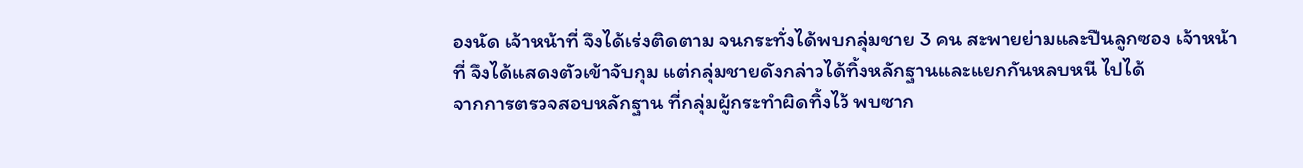องนัด เจ้าหน้าที่ จึงได้เร่งติดตาม จนกระทั่งได้พบกลุ่มชาย 3 คน สะพายย่ามและปืนลูกซอง เจ้าหน้าที่ จึงได้แสดงตัวเข้าจับกุม แต่กลุ่มชายดังกล่าวได้ทิ้งหลักฐานและแยกกันหลบหนี ไปได้
จากการตรวจสอบหลักฐาน ที่กลุ่มผู้กระทำผิดทิ้งไว้ พบซาก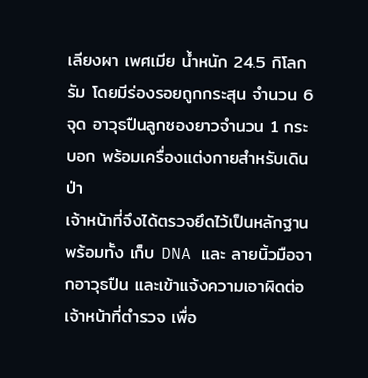เลียงผา เพศเมีย น้ำหนัก 24.5 กิโลกรัม โดยมีร่องรอยถูกกระสุน จำนวน 6 จุด อาวุธปืนลูกซองยาวจำนวน 1 กระบอก พร้อมเครื่องแต่งกายสำหรับเดินป่า
เจ้าหน้าที่จึงได้ตรวจยึดไว้เป็นหลักฐาน พร้อมทั้ง เก็บ DNA และ ลายนิ้วมือจากอาวุธปืน และเข้าแจ้งความเอาผิดต่อเจ้าหน้าที่ตำรวจ เพื่อ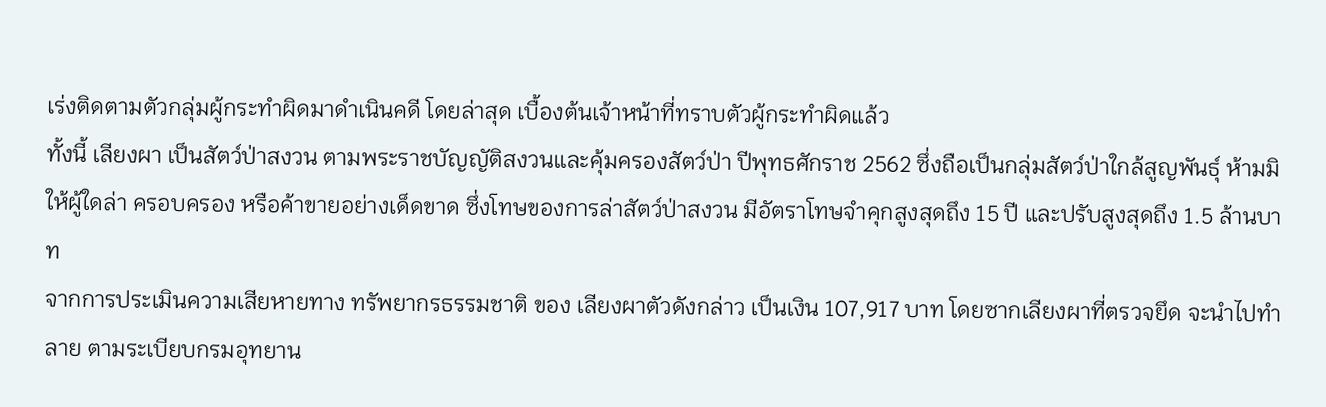เร่งติดตามตัวกลุ่มผู้กระทำผิดมาดำเนินคดี โดยล่าสุด เบื้องต้นเจ้าหน้าที่ทราบตัวผู้กระทำผิดแล้ว
ทั้งนี้ เลียงผา เป็นสัตว์ป่าสงวน ตามพระราชบัญญัติสงวนและคุ้มครองสัตว์ป่า ปีพุทธศักราช 2562 ซึ่งถือเป็นกลุ่มสัตว์ป่าใกล้สูญพันธุ์ ห้ามมิให้ผู้ใดล่า ครอบครอง หรือค้าขายอย่างเด็ดขาด ซึ่งโทษของการล่าสัตว์ป่าสงวน มีอัตราโทษจำคุกสูงสุดถึง 15 ปี และปรับสูงสุดถึง 1.5 ล้านบาท
จากการประเมินความเสียหายทาง ทรัพยากรธรรมชาติ ของ เลียงผาตัวดังกล่าว เป็นเงิน 107,917 บาท โดยซากเลียงผาที่ตรวจยึด จะนำไปทำลาย ตามระเบียบกรมอุทยาน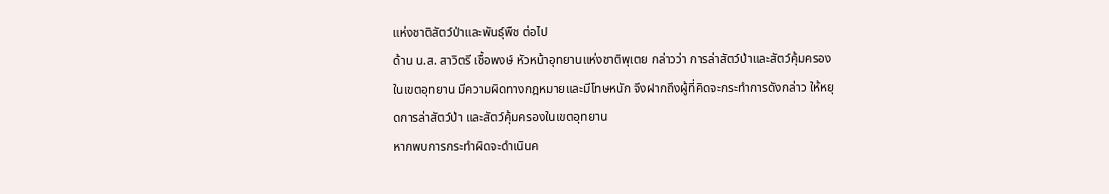แห่งชาติสัตว์ป่าและพันธุ์พืช ต่อไป
ด้าน น.ส. สาวิตรี เชื้อพงษ์ หัวหน้าอุทยานแห่งชาติพุเตย กล่าวว่า การล่าสัตว์ป่าและสัตว์คุ้มครองในเขตอุทยาน มีความผิดทางกฎหมายและมีโทษหนัก จึงฝากถึงผู้ที่คิดจะกระทำการดังกล่าว ให้หยุดการล่าสัตว์ป่า และสัตว์คุ้มครองในเขตอุทยาน
หากพบการกระทำผิดจะดำเนินค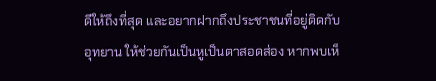ดีให้ถึงที่สุด และอยากฝากถึงประชาชนที่อยู่ติดกับอุทยาน ให้ช่วยกันเป็นหูเป็นตาสอดส่อง หากพบเห็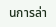นการล่า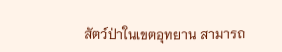สัตว์ป่าในเขตอุทยาน สามารถ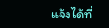แจ้งได้ที่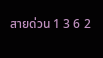สายด่วน 1 3 6 2